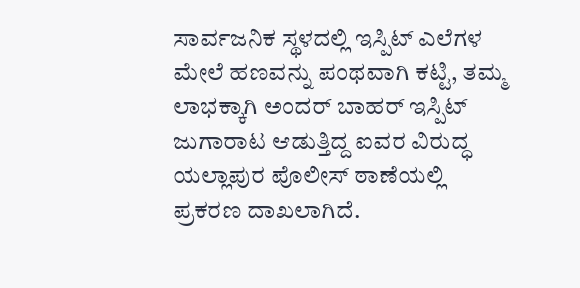ಸಾರ್ವಜನಿಕ ಸ್ಥಳದಲ್ಲಿ ಇಸ್ಪಿಟ್ ಎಲೆಗಳ ಮೇಲೆ ಹಣವನ್ನು ಪಂಥವಾಗಿ ಕಟ್ಟಿ, ತಮ್ಮ ಲಾಭಕ್ಕಾಗಿ ಅಂದರ್ ಬಾಹರ್ ಇಸ್ಪಿಟ್ ಜುಗಾರಾಟ ಆಡುತ್ತಿದ್ದ ಐವರ ವಿರುದ್ಧ ಯಲ್ಲಾಪುರ ಪೊಲೀಸ್ ಠಾಣೆಯಲ್ಲಿ ಪ್ರಕರಣ ದಾಖಲಾಗಿದೆ.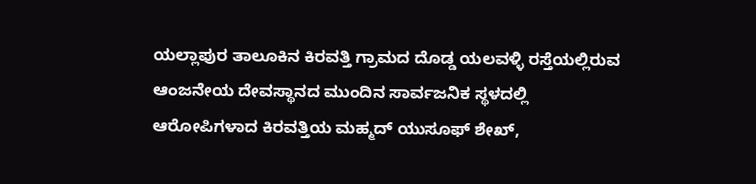ಯಲ್ಲಾಪುರ ತಾಲೂಕಿನ ಕಿರವತ್ತಿ ಗ್ರಾಮದ ದೊಡ್ಡ ಯಲವಳ್ಳಿ ರಸ್ತೆಯಲ್ಲಿರುವ ಆಂಜನೇಯ ದೇವಸ್ಥಾನದ ಮುಂದಿನ ಸಾರ್ವಜನಿಕ ಸ್ಥಳದಲ್ಲಿ ಆರೋಪಿಗಳಾದ ಕಿರವತ್ತಿಯ ಮಹ್ಮದ್ ಯುಸೂಫ್ ಶೇಖ್,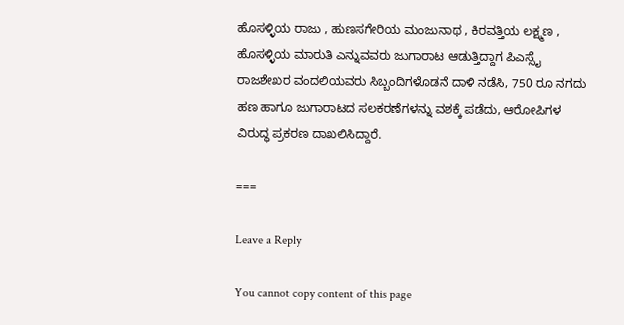ಹೊಸಳ್ಳಿಯ ರಾಜು , ಹುಣಸಗೇರಿಯ ಮಂಜುನಾಥ , ಕಿರವತ್ತಿಯ ಲಕ್ಷ್ಮಣ , ಹೊಸಳ್ಳಿಯ ಮಾರುತಿ ಎನ್ನುವವರು ಜುಗಾರಾಟ ಆಡುತ್ತಿದ್ದಾಗ ಪಿಎಸ್ಸೈ ರಾಜಶೇಖರ ವಂದಲಿಯವರು ಸಿಬ್ಬಂದಿಗಳೊಡನೆ ದಾಳಿ ನಡೆಸಿ, 750 ರೂ ನಗದು ಹಣ ಹಾಗೂ ಜುಗಾರಾಟದ ಸಲಕರಣೆಗಳನ್ನು ವಶಕ್ಕೆ ಪಡೆದು, ಆರೋಪಿಗಳ ವಿರುದ್ಧ ಪ್ರಕರಣ ದಾಖಲಿಸಿದ್ದಾರೆ.

===

Leave a Reply

You cannot copy content of this page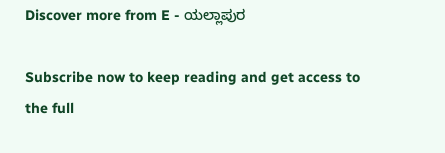Discover more from E - ಯಲ್ಲಾಪುರ

Subscribe now to keep reading and get access to the full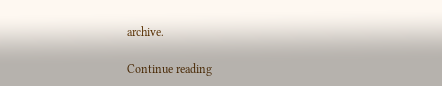archive.

Continue reading